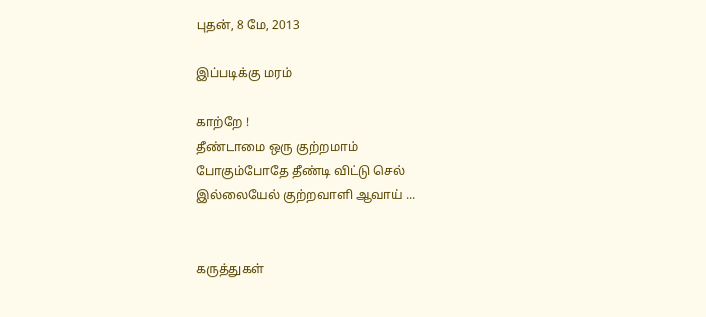புதன், 8 மே, 2013

இப்படிக்கு மரம்

காற்றே !
தீண்டாமை ஒரு குற்றமாம்
போகும்போதே தீண்டி விட்டு செல்
இல்லையேல் குற்றவாளி ஆவாய் ...


கருத்துகள்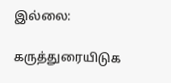இல்லை:

கருத்துரையிடுக